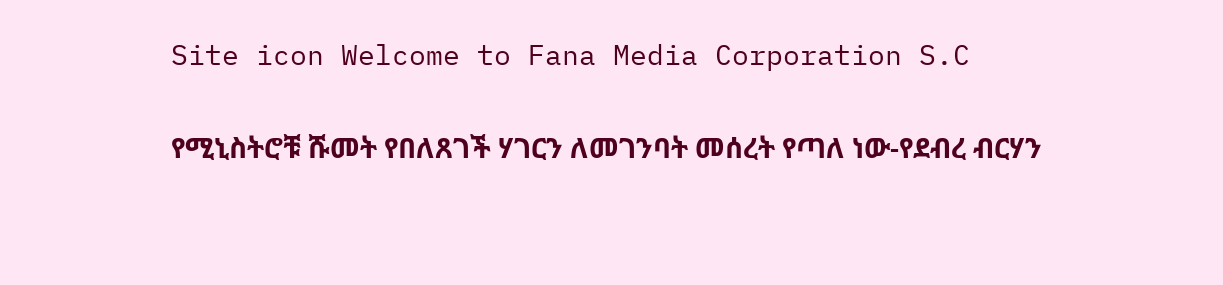Site icon Welcome to Fana Media Corporation S.C

የሚኒስትሮቹ ሹመት የበለጸገች ሃገርን ለመገንባት መሰረት የጣለ ነው-የደብረ ብርሃን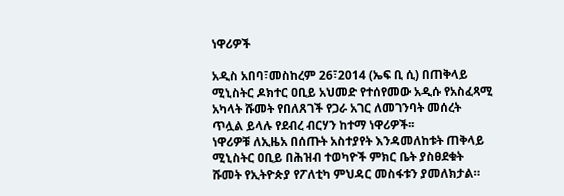ነዋሪዎች

አዲስ አበባ፣መስከረም 26፣2014 (ኤፍ ቢ ሲ) በጠቅላይ ሚኒስትር ዶክተር ዐቢይ አህመድ የተሰየመው አዲሱ የአስፈጻሚ አካላት ሹመት የበለጸገች የጋራ አገር ለመገንባት መሰረት ጥሏል ይላሉ የደብረ ብርሃን ከተማ ነዋሪዎች፡፡
ነዋሪዎቹ ለኢዜአ በሰጡት አስተያየት እንዳመለከቱት ጠቅላይ ሚኒስትር ዐቢይ በሕዝብ ተወካዮች ምክር ቤት ያስፀደቁት ሹመት የኢትዮጵያ የፖለቲካ ምህዳር መስፋቱን ያመለክታል።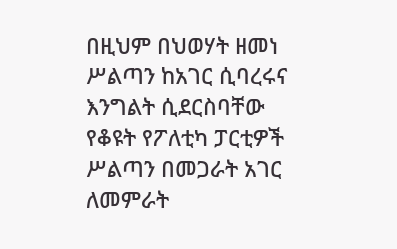በዚህም በህወሃት ዘመነ ሥልጣን ከአገር ሲባረሩና እንግልት ሲደርስባቸው የቆዩት የፖለቲካ ፓርቲዎች ሥልጣን በመጋራት አገር ለመምራት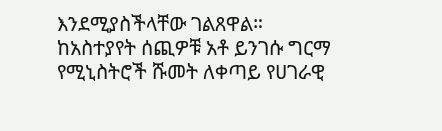እንደሚያስችላቸው ገልጸዋል።
ከአስተያየት ሰጪዎቹ አቶ ይንገሱ ግርማ የሚኒስትሮች ሹመት ለቀጣይ የሀገራዊ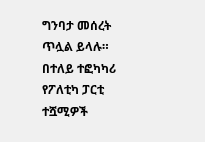ግንባታ መሰረት ጥሏል ይላሉ።
በተለይ ተፎካካሪ የፖለቲካ ፓርቲ ተሿሚዎች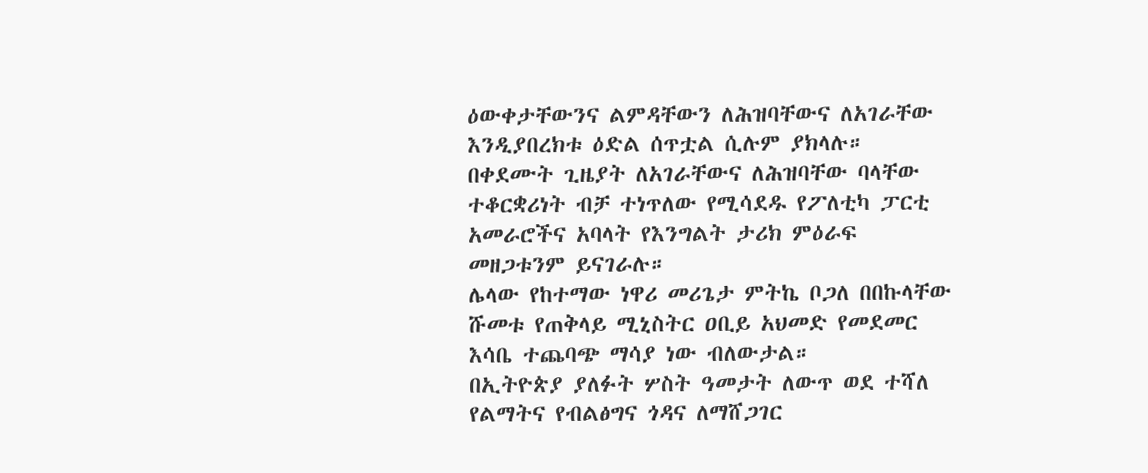ዕውቀታቸውንና ልምዳቸውን ለሕዝባቸውና ለአገራቸው እንዲያበረክቱ ዕድል ሰጥቷል ሲሉም ያክላሉ።
በቀደሙት ጊዜያት ለአገራቸውና ለሕዝባቸው ባላቸው ተቆርቋሪነት ብቻ ተነጥለው የሚሳደዱ የፖለቲካ ፓርቲ አመራሮችና አባላት የእንግልት ታሪክ ምዕራፍ መዘጋቱንም ይናገራሉ።
ሌላው የከተማው ነዋሪ መሪጌታ ምትኬ ቦጋለ በበኩላቸው ሹመቱ የጠቅላይ ሚኒስትር ዐቢይ አህመድ የመደመር እሳቤ ተጨባጭ ማሳያ ነው ብለውታል።
በኢትዮጵያ ያለፉት ሦስት ዓመታት ለውጥ ወደ ተሻለ የልማትና የብልፅግና ጎዳና ለማሸጋገር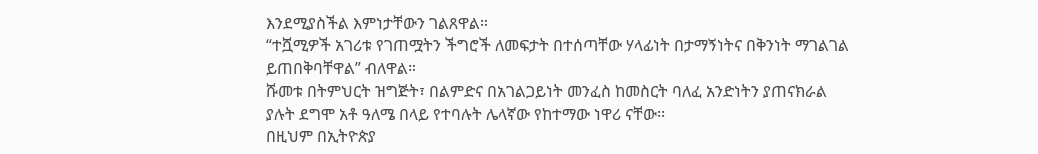እንደሚያስችል እምነታቸውን ገልጸዋል።
“ተሿሚዎች አገሪቱ የገጠሟትን ችግሮች ለመፍታት በተሰጣቸው ሃላፊነት በታማኝነትና በቅንነት ማገልገል ይጠበቅባቸዋል” ብለዋል።
ሹመቱ በትምህርት ዝግጅት፣ በልምድና በአገልጋይነት መንፈስ ከመስርት ባለፈ አንድነትን ያጠናክራል ያሉት ደግሞ አቶ ዓለሜ በላይ የተባሉት ሌላኛው የከተማው ነዋሪ ናቸው፡፡
በዚህም በኢትዮጵያ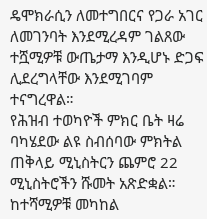ዴሞክራሲን ለመተግበርና የጋራ አገር ለመገንባት እንደሚረዳም ገልጸው ተሿሚዎቹ ውጤታማ እንዲሆኑ ድጋፍ ሊደረግላቸው እንደሚገባም ተናግረዋል።
የሕዝብ ተወካዮች ምክር ቤት ዛሬ ባካሄደው ልዩ ስብሰባው ምክትል ጠቅላይ ሚኒስትርን ጨምሮ 22 ሚኒስትሮችን ሹመት አጽድቋል።
ከተሻሚዎቹ መካከል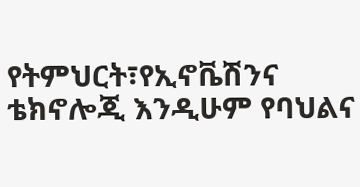የትምህርት፣የኢኖቬሽንና ቴክኖሎጂ እንዲሁም የባህልና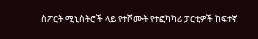ስፖርት ሚኒስትሮች ላይ የተሾሙት የተፎካካሪ ፓርቲዎች ከፍተኛ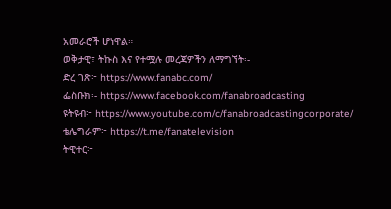አመራሮች ሆነዋል።
ወቅታዊ፣ ትኩስ እና የተሟሉ መረጃዎችን ለማግኘት፡-
ድረ ገጽ፦ https://www.fanabc.com/
ፌስቡክ፡- https://www.facebook.com/fanabroadcasting
ዩትዩብ፦ https://www.youtube.com/c/fanabroadcastingcorporate/
ቴሌግራም፦ https://t.me/fanatelevision
ትዊተር፦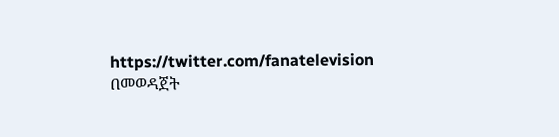https://twitter.com/fanatelevision በመወዳጀት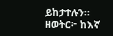ይከታተሉን፡፡
ዘወትር፦ ከእኛ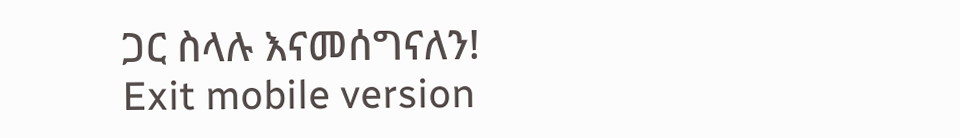ጋር ስላሉ እናመሰግናለን!
Exit mobile version